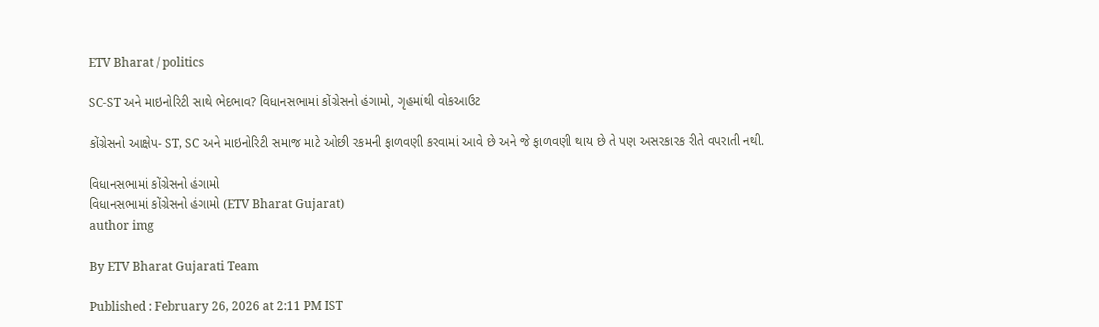ETV Bharat / politics

SC-ST અને માઇનોરિટી સાથે ભેદભાવ? વિધાનસભામાં કોંગ્રેસનો હંગામો, ગૃહમાંથી વોકઆઉટ

કોંગ્રેસનો આક્ષેપ- ST, SC અને માઇનોરિટી સમાજ માટે ઓછી રકમની ફાળવણી કરવામાં આવે છે અને જે ફાળવણી થાય છે તે પણ અસરકારક રીતે વપરાતી નથી.

વિધાનસભામાં કોંગ્રેસનો હંગામો
વિધાનસભામાં કોંગ્રેસનો હંગામો (ETV Bharat Gujarat)
author img

By ETV Bharat Gujarati Team

Published : February 26, 2026 at 2:11 PM IST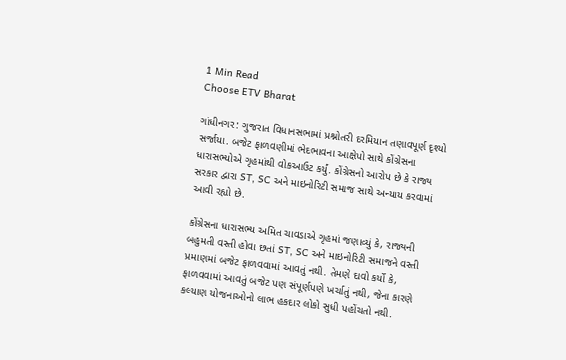1 Min Read
Choose ETV Bharat

ગાંધીનગર: ગુજરાત વિધાનસભામાં પ્રશ્નોતરી દરમિયાન તણાવપૂર્ણ દૃશ્યો સર્જાયા. બજેટ ફાળવણીમાં ભેદભાવના આક્ષેપો સાથે કોંગ્રેસના ધારાસભ્યોએ ગૃહમાંથી વોકઆઉટ કર્યું. કોંગ્રેસનો આરોપ છે કે રાજ્ય સરકાર દ્વારા ST, SC અને માઇનોરિટી સમાજ સાથે અન્યાય કરવામાં આવી રહ્યો છે.

કોંગ્રેસના ધારાસભ્ય અમિત ચાવડાએ ગૃહમાં જણાવ્યું કે, રાજ્યની બહુમતી વસ્તી હોવા છતાં ST, SC અને માઇનોરિટી સમાજને વસ્તી પ્રમાણમાં બજેટ ફાળવવામાં આવતું નથી. તેમણે દાવો કર્યો કે, ફાળવવામાં આવતું બજેટ પણ સંપૂર્ણપણે ખર્ચાતું નથી, જેના કારણે કલ્યાણ યોજનાઓનો લાભ હકદાર લોકો સુધી પહોંચતો નથી.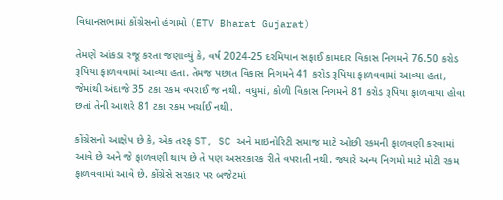વિધાનસભામાં કોંગ્રેસનો હંગામો (ETV Bharat Gujarat)

તેમણે આંકડા રજૂ કરતા જણાવ્યું કે, વર્ષ 2024-25 દરમિયાન સફાઈ કામદાર વિકાસ નિગમને 76.50 કરોડ રૂપિયા ફાળવવામાં આવ્યા હતા. તેમજ પછાત વિકાસ નિગમને 41 કરોડ રૂપિયા ફાળવવામાં આવ્યા હતા, જેમાંથી અંદાજે 35 ટકા રકમ વપરાઈ જ નથી. વધુમાં, કોળી વિકાસ નિગમને 81 કરોડ રૂપિયા ફાળવાયા હોવા છતાં તેની આશરે 81 ટકા રકમ ખર્ચાઈ નથી.

કોંગ્રેસનો આક્ષેપ છે કે, એક તરફ ST, SC અને માઇનોરિટી સમાજ માટે ઓછી રકમની ફાળવણી કરવામાં આવે છે અને જે ફાળવણી થાય છે તે પણ અસરકારક રીતે વપરાતી નથી. જ્યારે અન્ય નિગમો માટે મોટી રકમ ફાળવવામાં આવે છે. કોંગ્રેસે સરકાર પર બજેટમાં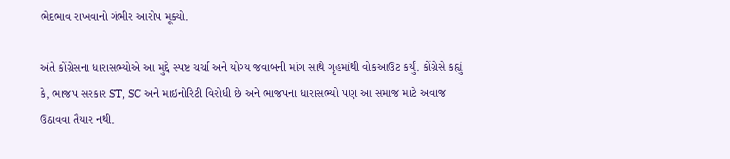ભેદભાવ રાખવાનો ગંભીર આરોપ મૂક્યો.

અંતે કોંગ્રેસના ધારાસભ્યોએ આ મુદ્દે સ્પષ્ટ ચર્ચા અને યોગ્ય જવાબની માંગ સાથે ગૃહમાંથી વોકઆઉટ કર્યું. કોંગ્રેસે કહ્યું કે, ભાજપ સરકાર ST, SC અને માઇનોરિટી વિરોધી છે અને ભાજપના ધારાસભ્યો પણ આ સમાજ માટે અવાજ ઉઠાવવા તૈયાર નથી.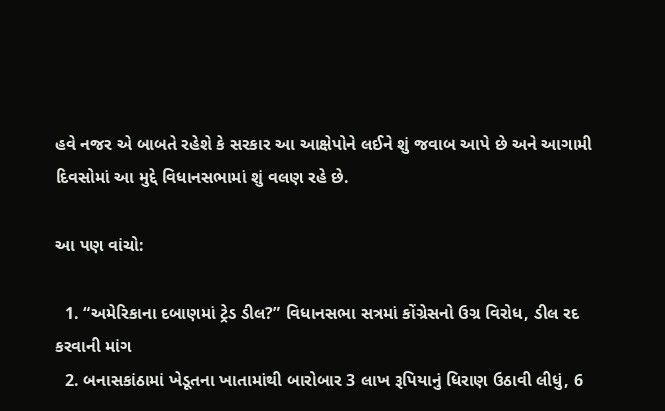હવે નજર એ બાબતે રહેશે કે સરકાર આ આક્ષેપોને લઈને શું જવાબ આપે છે અને આગામી દિવસોમાં આ મુદ્દે વિધાનસભામાં શું વલણ રહે છે.

આ પણ વાંચો:

  1. “અમેરિકાના દબાણમાં ટ્રેડ ડીલ?” વિધાનસભા સત્રમાં કોંગ્રેસનો ઉગ્ર વિરોધ, ડીલ રદ કરવાની માંગ
  2. બનાસકાંઠામાં ખેડૂતના ખાતામાંથી બારોબાર 3 લાખ રૂપિયાનું ધિરાણ ઉઠાવી લીધું, 6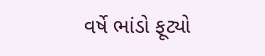વર્ષે ભાંડો ફૂટ્યો